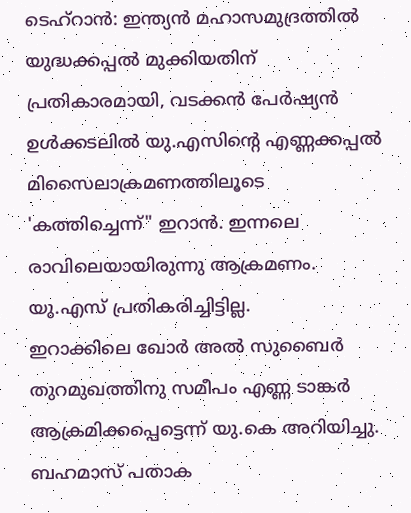ടെഹ്റാൻ: ഇന്ത്യൻ മഹാസമുദ്രത്തിൽ യുദ്ധക്കപ്പൽ മുക്കിയതിന് പ്രതികാരമായി, വടക്കൻ പേർഷ്യൻ ഉൾക്കടലിൽ യു.എസിന്റെ എണ്ണക്കപ്പൽ മിസൈലാക്രമണത്തിലൂടെ 'കത്തിച്ചെന്ന്" ഇറാൻ. ഇന്നലെ രാവിലെയായിരുന്നു ആക്രമണം. യു.എസ് പ്രതികരിച്ചിട്ടില്ല.
ഇറാക്കിലെ ഖോർ അൽ സുബൈർ തുറമുഖത്തിനു സമീപം എണ്ണ ടാങ്കർ ആക്രമിക്കപ്പെട്ടെന്ന് യു.കെ അറിയിച്ചു. ബഹമാസ് പതാക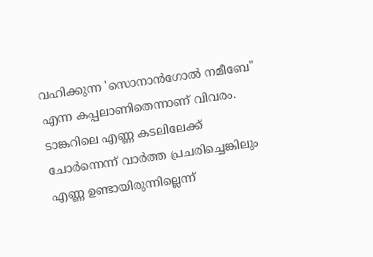വഹിക്കുന്ന 'സൊനാൻഗോൽ നമീബേ" എന്ന കപ്പലാണിതെന്നാണ് വിവരം. ടാങ്കറിലെ എണ്ണ കടലിലേക്ക് ചോർന്നെന്ന് വാർത്ത പ്രചരിച്ചെങ്കിലും എണ്ണ ഉണ്ടായിരുന്നില്ലെന്ന്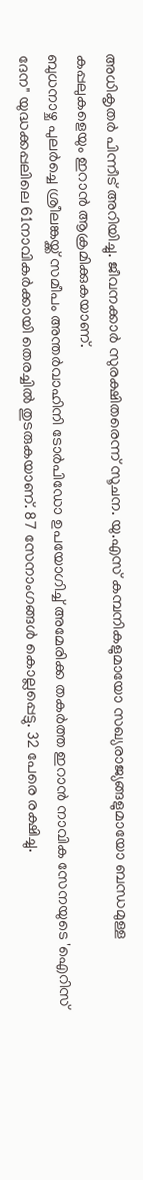അധികൃതർ പിന്നീട് അറിയിച്ചു. ജീവനക്കാർ സുരക്ഷിതരെന്ന് സൂചന. യു.എസ് കമ്പനികളുമായോ സഖ്യരാജ്യങ്ങളുമായോ ബന്ധമുള്ള കപ്പലുകളെയും ഇറാൻ ആക്രമിക്കുകയാണ്.
ബുധനാഴ്ച പുലർച്ചെ ശ്രീലങ്കയ്ക്ക് സമീപം അന്തർവാഹിനി ടോർപിഡോ ഉപയോഗിച്ച് അമേരിക്ക തകർത്ത ഇറാൻ നാവിക സേനയുടെ 'ഐറിസ് ദേന" യുദ്ധക്കപ്പലിലെ 61നാവികർക്കായി തെരച്ചിൽ തുടരുകയാണ്. 87 സേനാംഗങ്ങൾ കൊല്ലപ്പെട്ടു. 32 പേരെ രക്ഷിച്ചു.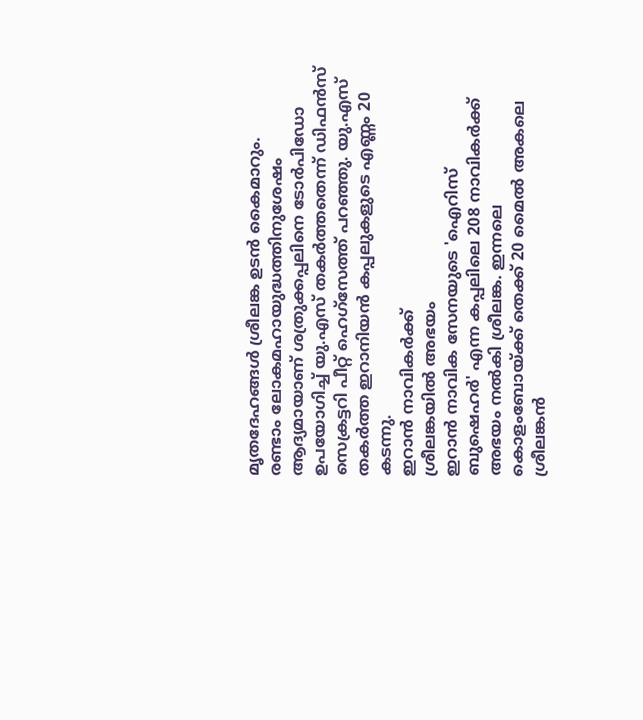മൃതദേഹങ്ങൾ ശ്രീലങ്ക ഉടൻ കൈമാറും.
രണ്ടാം ലോകമഹായുദ്ധത്തിനുശേഷം ആദ്യമായാണ് ശത്രുക്കപ്പലിനെ ടോർപിഡോ ഉപയോഗിച്ച് യു.എസ് തകർത്തതെന്ന് ഡിഫൻസ് സെക്രട്ടറി പീറ്റ് ഹെഗ്സേത്ത് പറഞ്ഞു. യു.എസ് തകർത്ത ഇറാനിയൻ കപ്പലുകളുടെ എണ്ണം 20 കടന്നു.
ഇറാൻ നാവികർക്ക്
ശ്രീലങ്കയിൽ അഭയം
ഇറാൻ നാവിക സേനയുടെ 'ഐറിസ് ബുഷെഹർ' എന്ന കപ്പലിലെ 208 നാവികർക്ക് അഭയം നൽകി ശ്രീലങ്ക. ഇന്നലെ കൊളംബോയ്ക്ക് തെക്ക് 20 മൈൽ അകലെ ശ്രീലങ്കൻ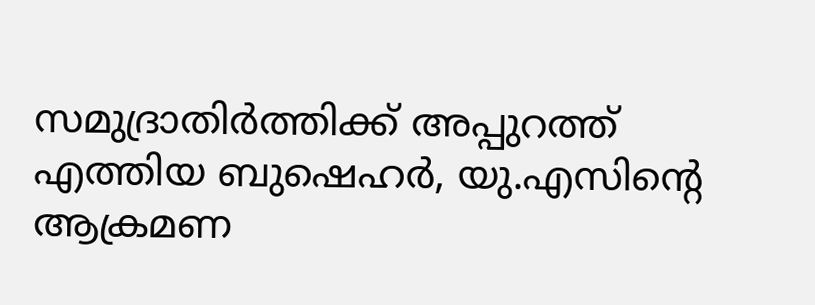സമുദ്രാതിർത്തിക്ക് അപ്പുറത്ത് എത്തിയ ബുഷെഹർ, യു.എസിന്റെ ആക്രമണ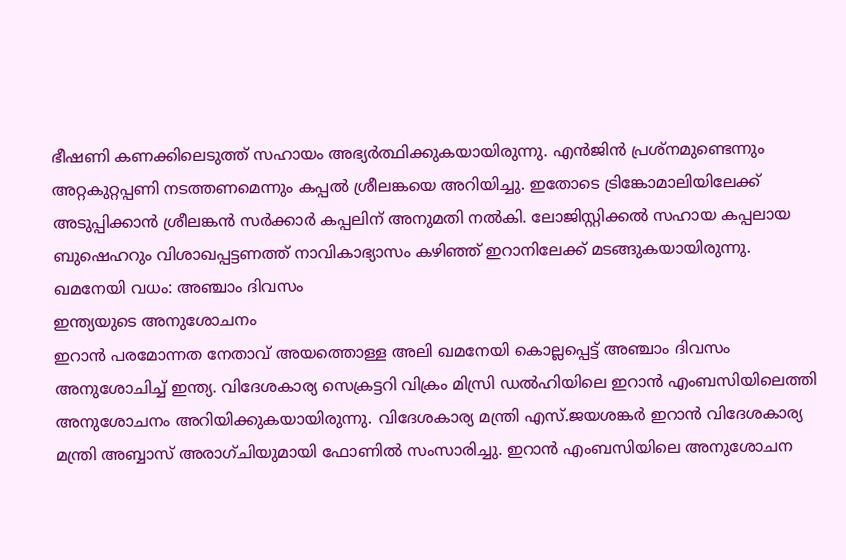ഭീഷണി കണക്കിലെടുത്ത് സഹായം അഭ്യർത്ഥിക്കുകയായിരുന്നു. എൻജിൻ പ്രശ്നമുണ്ടെന്നും അറ്റകുറ്റപ്പണി നടത്തണമെന്നും കപ്പൽ ശ്രീലങ്കയെ അറിയിച്ചു. ഇതോടെ ട്രിങ്കോമാലിയിലേക്ക് അടുപ്പിക്കാൻ ശ്രീലങ്കൻ സർക്കാർ കപ്പലിന് അനുമതി നൽകി. ലോജിസ്റ്റിക്കൽ സഹായ കപ്പലായ ബുഷെഹറും വിശാഖപ്പട്ടണത്ത് നാവികാഭ്യാസം കഴിഞ്ഞ് ഇറാനിലേക്ക് മടങ്ങുകയായിരുന്നു.
ഖമനേയി വധം: അഞ്ചാം ദിവസം
ഇന്ത്യയുടെ അനുശോചനം
ഇറാൻ പരമോന്നത നേതാവ് അയത്തൊള്ള അലി ഖമനേയി കൊല്ലപ്പെട്ട് അഞ്ചാം ദിവസം അനുശോചിച്ച് ഇന്ത്യ. വിദേശകാര്യ സെക്രട്ടറി വിക്രം മിസ്രി ഡൽഹിയിലെ ഇറാൻ എംബസിയിലെത്തി അനുശോചനം അറിയിക്കുകയായിരുന്നു. വിദേശകാര്യ മന്ത്രി എസ്.ജയശങ്കർ ഇറാൻ വിദേശകാര്യ മന്ത്രി അബ്ബാസ് അരാഗ്ചിയുമായി ഫോണിൽ സംസാരിച്ചു. ഇറാൻ എംബസിയിലെ അനുശോചന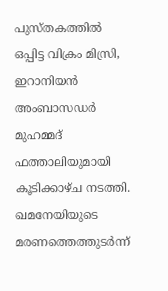പുസ്തകത്തിൽ ഒപ്പിട്ട വിക്രം മിസ്രി, ഇറാനിയൻ അംബാസഡർ മുഹമ്മദ് ഫത്താലിയുമായി കൂടിക്കാഴ്ച നടത്തി. ഖമനേയിയുടെ മരണത്തെത്തുടർന്ന്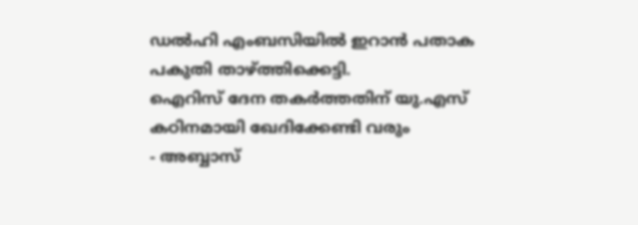ഡൽഹി എംബസിയിൽ ഇറാൻ പതാക പകുതി താഴ്ത്തിക്കെട്ടി.
ഐറിസ് ദേന തകർത്തതിന് യു.എസ് കഠിനമായി ഖേദിക്കേണ്ടി വരും
- അബ്ബാസ്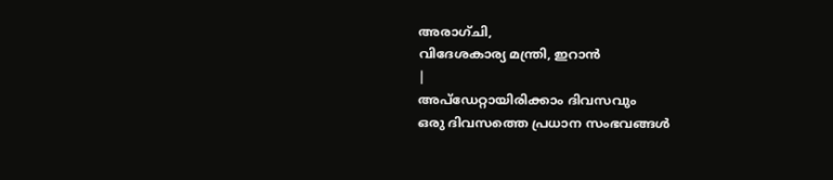അരാഗ്ചി,
വിദേശകാര്യ മന്ത്രി, ഇറാൻ
|
അപ്ഡേറ്റായിരിക്കാം ദിവസവും
ഒരു ദിവസത്തെ പ്രധാന സംഭവങ്ങൾ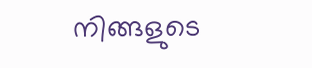നിങ്ങളുടെ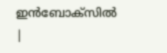ഇൻബോക്സിൽ |